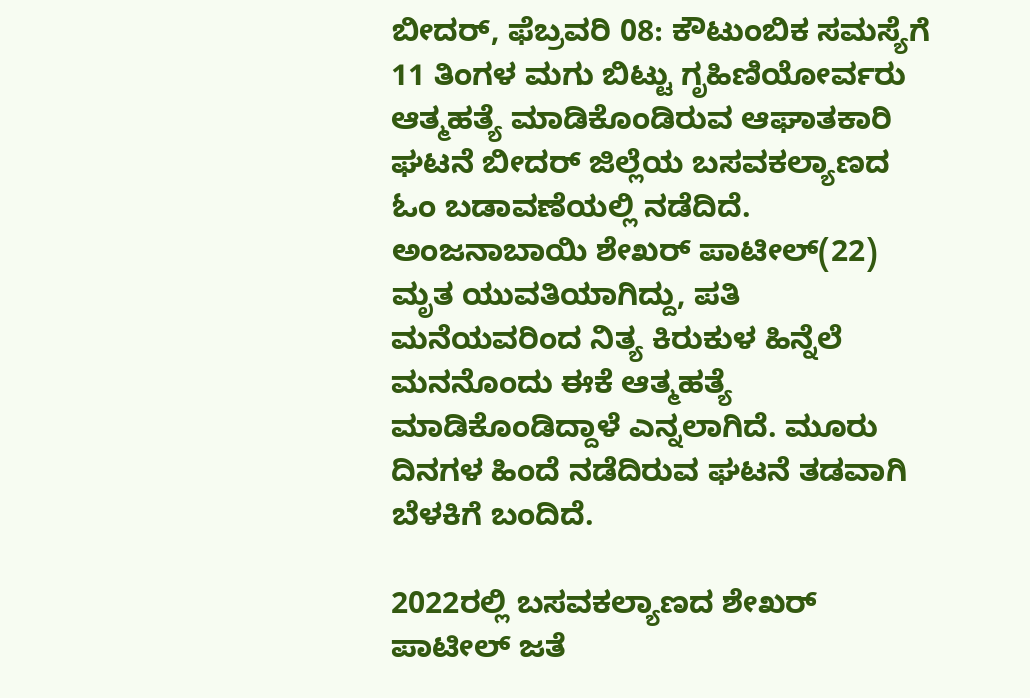ಬೀದರ್, ಫೆಬ್ರವರಿ 08: ಕೌಟುಂಬಿಕ ಸಮಸ್ಯೆಗೆ 11 ತಿಂಗಳ ಮಗು ಬಿಟ್ಟು ಗೃಹಿಣಿಯೋರ್ವರು ಆತ್ಮಹತ್ಯೆ ಮಾಡಿಕೊಂಡಿರುವ ಆಘಾತಕಾರಿ ಘಟನೆ ಬೀದರ್ ಜಿಲ್ಲೆಯ ಬಸವಕಲ್ಯಾಣದ ಓಂ ಬಡಾವಣೆಯಲ್ಲಿ ನಡೆದಿದೆ.
ಅಂಜನಾಬಾಯಿ ಶೇಖರ್ ಪಾಟೀಲ್(22) ಮೃತ ಯುವತಿಯಾಗಿದ್ದು, ಪತಿ ಮನೆಯವರಿಂದ ನಿತ್ಯ ಕಿರುಕುಳ ಹಿನ್ನೆಲೆ ಮನನೊಂದು ಈಕೆ ಆತ್ಮಹತ್ಯೆ ಮಾಡಿಕೊಂಡಿದ್ದಾಳೆ ಎನ್ನಲಾಗಿದೆ. ಮೂರು ದಿನಗಳ ಹಿಂದೆ ನಡೆದಿರುವ ಘಟನೆ ತಡವಾಗಿ ಬೆಳಕಿಗೆ ಬಂದಿದೆ.

2022ರಲ್ಲಿ ಬಸವಕಲ್ಯಾಣದ ಶೇಖರ್ ಪಾಟೀಲ್ ಜತೆ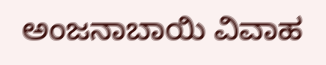ಅಂಜನಾಬಾಯಿ ವಿವಾಹ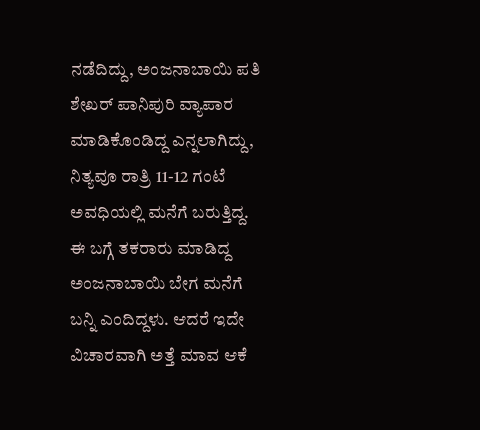ನಡೆದಿದ್ದು, ಅಂಜನಾಬಾಯಿ ಪತಿ ಶೇಖರ್ ಪಾನಿಪುರಿ ವ್ಯಾಪಾರ ಮಾಡಿಕೊಂಡಿದ್ದ ಎನ್ನಲಾಗಿದ್ದು, ನಿತ್ಯವೂ ರಾತ್ರಿ 11-12 ಗಂಟೆ ಅವಧಿಯಲ್ಲಿ ಮನೆಗೆ ಬರುತ್ತಿದ್ದ. ಈ ಬಗ್ಗೆ ತಕರಾರು ಮಾಡಿದ್ದ ಅಂಜನಾಬಾಯಿ ಬೇಗ ಮನೆಗೆ ಬನ್ನಿ ಎಂದಿದ್ದಳು. ಆದರೆ ಇದೇ ವಿಚಾರವಾಗಿ ಅತ್ತೆ ಮಾವ ಆಕೆ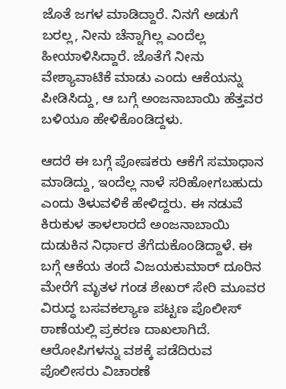ಜೊತೆ ಜಗಳ ಮಾಡಿದ್ದಾರೆ. ನಿನಗೆ ಅಡುಗೆ ಬರಲ್ಲ, ನೀನು ಚೆನ್ನಾಗಿಲ್ಲ ಎಂದೆಲ್ಲ ಹೀಯಾಳಿಸಿದ್ದಾರೆ. ಜೊತೆಗೆ ನೀನು ವೇಶ್ಯಾವಾಟಿಕೆ ಮಾಡು ಎಂದು ಆಕೆಯನ್ನು ಪೀಡಿಸಿದ್ದು, ಆ ಬಗ್ಗೆ ಅಂಜನಾಬಾಯಿ ಹೆತ್ತವರ ಬಳಿಯೂ ಹೇಳಿಕೊಂಡಿದ್ದಳು.

ಆದರೆ ಈ ಬಗ್ಗೆ ಪೋಷಕರು ಆಕೆಗೆ ಸಮಾಧಾನ ಮಾಡಿದ್ದು, ಇಂದೆಲ್ಲ ನಾಳೆ ಸರಿಹೋಗಬಹುದು ಎಂದು ತಿಳುವಳಿಕೆ ಹೇಳಿದ್ದರು. ಈ ನಡುವೆ ಕಿರುಕುಳ ತಾಳಲಾರದೆ ಅಂಜನಾಬಾಯಿ ದುಡುಕಿನ ನಿರ್ಧಾರ ತೆಗೆದುಕೊಂಡಿದ್ದಾಳೆ. ಈ ಬಗ್ಗೆ ಆಕೆಯ ತಂದೆ ವಿಜಯಕುಮಾರ್ ದೂರಿನ ಮೇರೆಗೆ ಮೃತಳ ಗಂಡ ಶೇಖರ್ ಸೇರಿ ಮೂವರ ವಿರುದ್ಧ ಬಸವಕಲ್ಯಾಣ ಪಟ್ಟಣ ಪೊಲೀಸ್ ಠಾಣೆಯಲ್ಲಿ ಪ್ರಕರಣ ದಾಖಲಾಗಿದೆ. ಆರೋಪಿಗಳನ್ನು ವಶಕ್ಕೆ ಪಡೆದಿರುವ ಪೊಲೀಸರು ವಿಚಾರಣೆ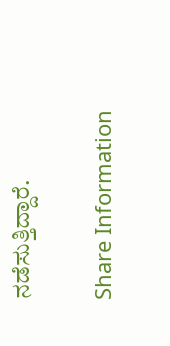ನಡೆಸುತ್ತಿದ್ದಾರೆ.

Share Information